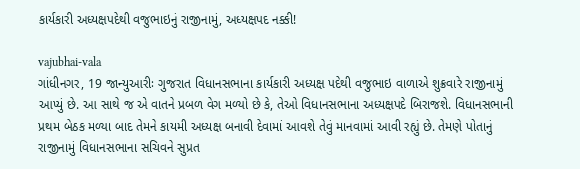કાર્યકારી અધ્યક્ષપદેથી વજુભાઇનું રાજીનામું, અધ્યક્ષપદ નક્કી!

vajubhai-vala
ગાંધીનગર, 19 જાન્યુઆરીઃ ગુજરાત વિધાનસભાના કાર્યકારી અધ્યક્ષ પદેથી વજુભાઇ વાળાએ શુક્રવારે રાજીનામું આપ્યું છે. આ સાથે જ એ વાતને પ્રબળ વેગ મળ્યો છે કે, તેઓ વિધાનસભાના અધ્યક્ષપદે બિરાજશે. વિધાનસભાની પ્રથમ બેઠક મળ્યા બાદ તેમને કાયમી અધ્યક્ષ બનાવી દેવામાં આવશે તેવું માનવામાં આવી રહ્યું છે. તેમણે પોતાનું રાજીનામું વિધાનસભાના સચિવને સુપ્રત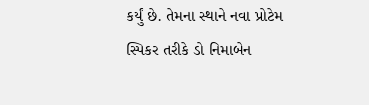કર્યું છે. તેમના સ્થાને નવા પ્રોટેમ સ્પિકર તરીકે ડો નિમાબેન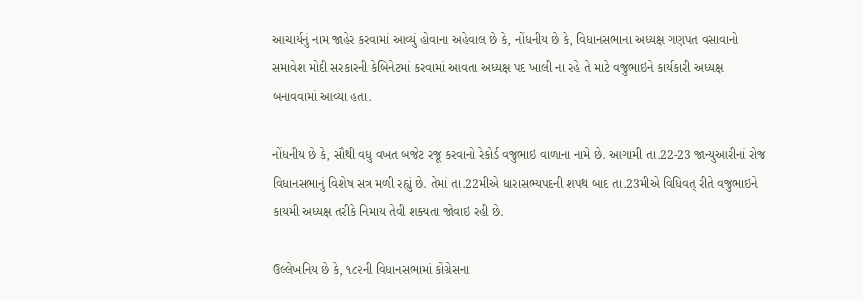આચાર્યનું નામ જાહેર કરવામાં આવ્યું હોવાના અહેવાલ છે કે, નોંધનીય છે કે, વિધાનસભાના અધ્યક્ષ ગણપત વસાવાનો સમાવેશ મોદી સરકારની કેબિનેટમાં કરવામાં આવતા અધ્યક્ષ પદ ખાલી ના રહે તે માટે વજુભાઇને કાર્યકારી અધ્યક્ષ બનાવવામાં આવ્યા હતા.

નોંધનીય છે કે, સૌથી વધુ વખત બજેટ રજૂ કરવાનો રેકોર્ડ વજુભાઇ વાળાના નામે છે. આગામી તા.22-23 જાન્યુઆરીનાં રોજ વિધાનસભાનું વિશેષ સત્ર મળી રહ્યું છે. તેમાં તા.22મીએ ધારાસભ્યપદની શપથ બાદ તા.23મીએ વિધિવત્ રીતે વજુભાઇને કાયમી અધ્યક્ષ તરીકે નિમાય તેવી શક્યતા જોવાઇ રહી છે.

ઉલ્લેખનિય છે કે, ૧૮૨ની વિધાનસભામાં કોંગ્રેસના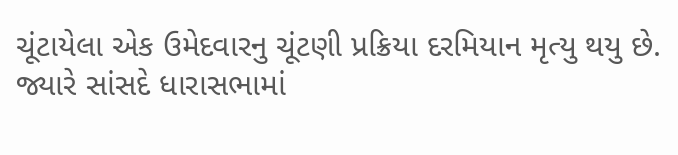ચૂંટાયેલા એક ઉમેદવારનુ ચૂંટણી પ્રક્રિયા દરમિયાન મૃત્યુ થયુ છે. જ્યારે સાંસદે ધારાસભામાં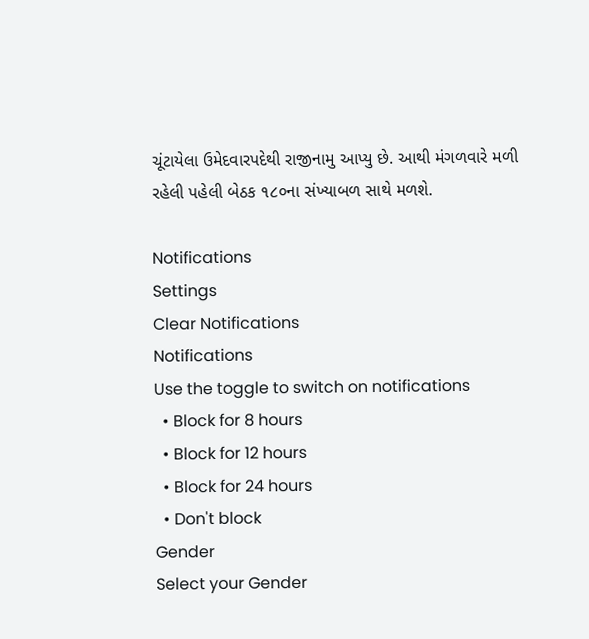ચૂંટાયેલા ઉમેદવારપદેથી રાજીનામુ આપ્યુ છે. આથી મંગળવારે મળી રહેલી પહેલી બેઠક ૧૮૦ના સંખ્યાબળ સાથે મળશે.

Notifications
Settings
Clear Notifications
Notifications
Use the toggle to switch on notifications
  • Block for 8 hours
  • Block for 12 hours
  • Block for 24 hours
  • Don't block
Gender
Select your Gender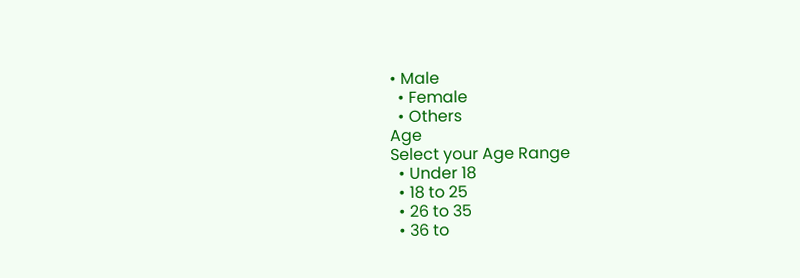• Male
  • Female
  • Others
Age
Select your Age Range
  • Under 18
  • 18 to 25
  • 26 to 35
  • 36 to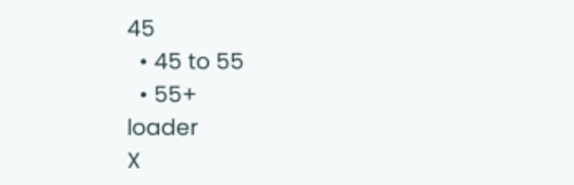45
  • 45 to 55
  • 55+
loader
X